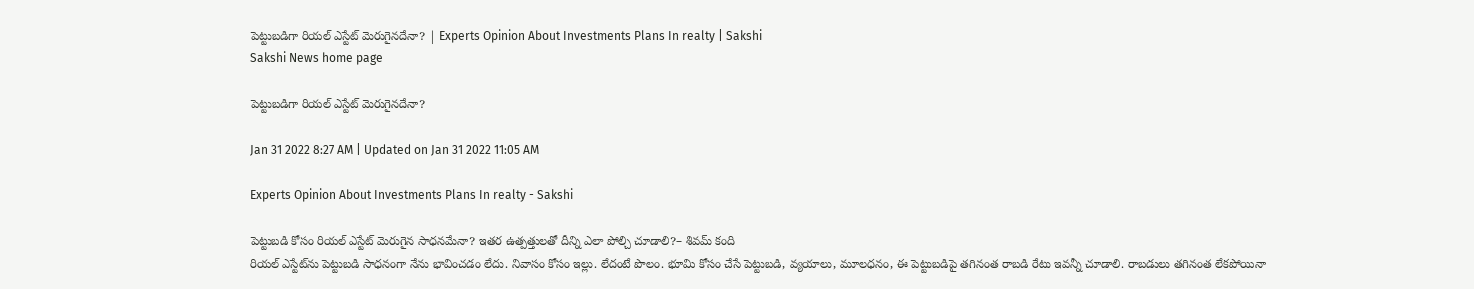పెట్టుబడిగా రియల్‌ ఎస్టేట్‌ మెరుగైనదేనా? | Experts Opinion About Investments Plans In realty | Sakshi
Sakshi News home page

పెట్టుబడిగా రియల్‌ ఎస్టేట్‌ మెరుగైనదేనా?

Jan 31 2022 8:27 AM | Updated on Jan 31 2022 11:05 AM

Experts Opinion About Investments Plans In realty - Sakshi

పెట్టుబడి కోసం రియల్‌ ఎస్టేట్‌ మెరుగైన సాధనమేనా? ఇతర ఉత్పత్తులతో దీన్ని ఎలా పోల్చి చూడాలి?– శివమ్‌ కంది
రియల్‌ ఎస్టేట్‌ను పెట్టుబడి సాధనంగా నేను భావించడం లేదు. నివాసం కోసం ఇల్లు. లేదంటే పొలం. భూమి కోసం చేసే పెట్టుబడి, వ్యయాలు, మూలధనం, ఈ పెట్టుబడిపై తగినంత రాబడి రేటు ఇవన్నీ చూడాలి. రాబడులు తగినంత లేకపోయినా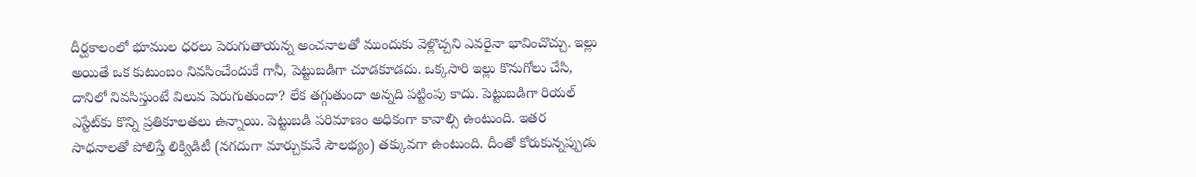దీర్ఘకాలంలో భూముల ధరలు పెరుగుతాయన్న అంచనాలతో ముందుకు వెళ్లొచ్చని ఎవరైనా భావించొచ్చు. ఇల్లు అయితే ఒక కుటుంబం నివసించేందుకే గానీ, పెట్టుబడిగా చూడకూడదు. ఒక్కసారి ఇల్లు కొనుగోలు చేసి, దానిలో నివసిస్తుంటే విలువ పెరుగుతుందా? లేక తగ్గుతుందా అన్నది పట్టింపు కాదు. పెట్టుబడిగా రియల్‌ ఎస్టేట్‌కు కొన్ని ప్రతికూలతలు ఉన్నాయి. పెట్టుబడి పరిమాణం అధికంగా కావాల్సి ఉంటుంది. ఇతర సాధనాలతో పోలిస్తే లిక్విడిటీ (నగదుగా మార్చుకునే సౌలభ్యం) తక్కువగా ఉంటుంది. దీంతో కోరుకున్నప్పుడు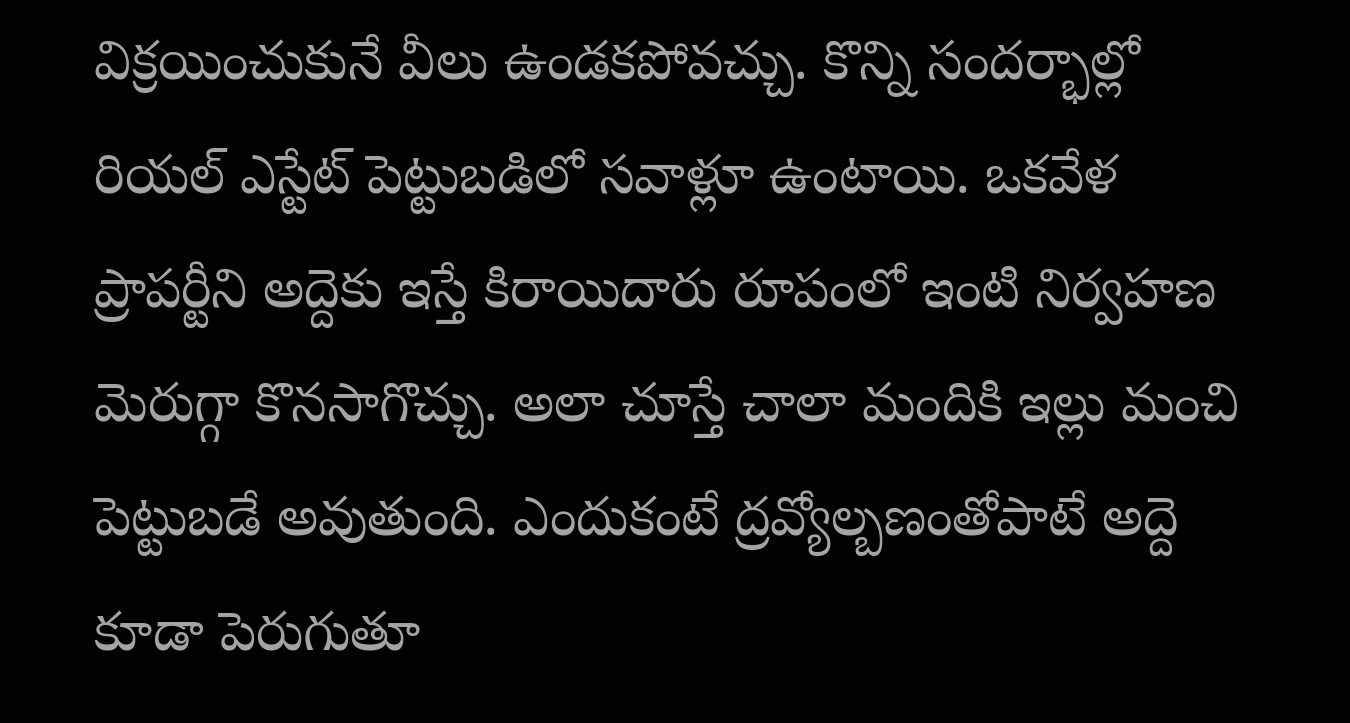విక్రయించుకునే వీలు ఉండకపోవచ్చు. కొన్ని సందర్భాల్లో రియల్‌ ఎస్టేట్‌ పెట్టుబడిలో సవాళ్లూ ఉంటాయి. ఒకవేళ ప్రాపర్టీని అద్దెకు ఇస్తే కిరాయిదారు రూపంలో ఇంటి నిర్వహణ మెరుగ్గా కొనసాగొచ్చు. అలా చూస్తే చాలా మందికి ఇల్లు మంచి పెట్టుబడే అవుతుంది. ఎందుకంటే ద్రవ్యోల్బణంతోపాటే అద్దె కూడా పెరుగుతూ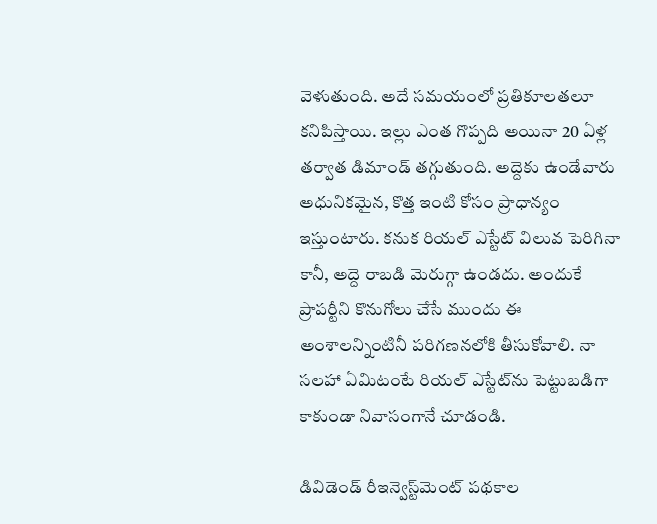వెళుతుంది. అదే సమయంలో ప్రతికూలతలూ కనిపిస్తాయి. ఇల్లు ఎంత గొప్పది అయినా 20 ఏళ్ల తర్వాత డిమాండ్‌ తగ్గుతుంది. అద్దెకు ఉండేవారు అధునికమైన, కొత్త ఇంటి కోసం ప్రాధాన్యం ఇస్తుంటారు. కనుక రియల్‌ ఎస్టేట్‌ విలువ పెరిగినా కానీ, అద్దె రాబడి మెరుగ్గా ఉండదు. అందుకే ప్రాపర్టీని కొనుగోలు చేసే ముందు ఈ అంశాలన్నింటినీ పరిగణనలోకి తీసుకోవాలి. నా సలహా ఏమిటంటే రియల్‌ ఎస్టేట్‌ను పెట్టుబడిగా కాకుండా నివాసంగానే చూడండి.

డివిడెండ్‌ రీఇన్వెస్ట్‌మెంట్‌ పథకాల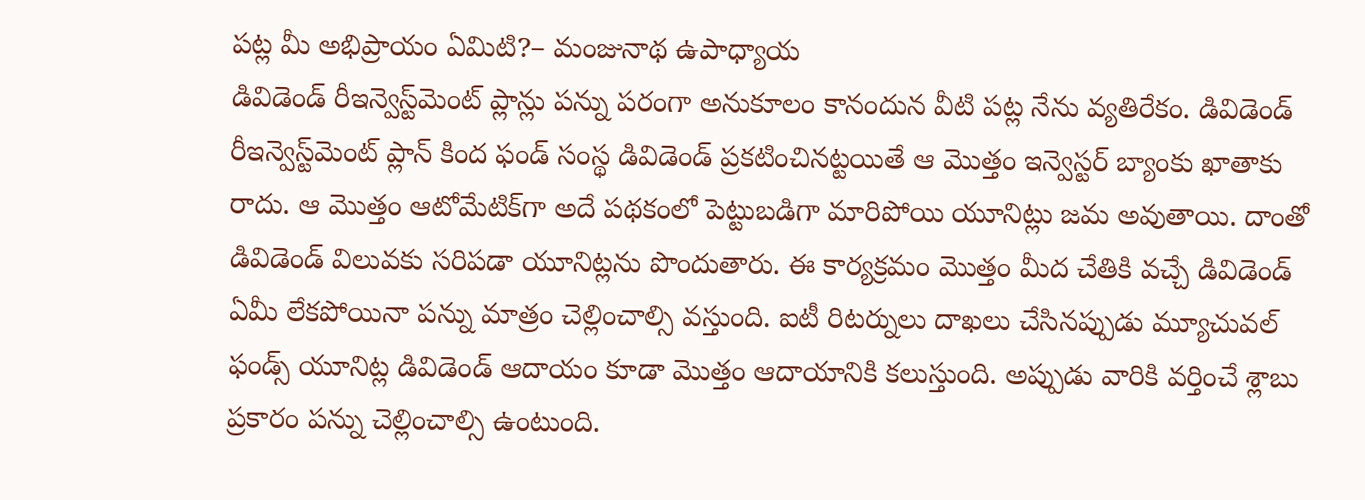పట్ల మీ అభిప్రాయం ఏమిటి?– మంజునాథ ఉపాధ్యాయ
డివిడెండ్‌ రీఇన్వెస్ట్‌మెంట్‌ ప్లాన్లు పన్ను పరంగా అనుకూలం కానందున వీటి పట్ల నేను వ్యతిరేకం. డివిడెండ్‌ రీఇన్వెస్ట్‌మెంట్‌ ప్లాన్‌ కింద ఫండ్‌ సంస్థ డివిడెండ్‌ ప్రకటించినట్టయితే ఆ మొత్తం ఇన్వెస్టర్‌ బ్యాంకు ఖాతాకు రాదు. ఆ మొత్తం ఆటోమేటిక్‌గా అదే పథకంలో పెట్టుబడిగా మారిపోయి యూనిట్లు జమ అవుతాయి. దాంతో డివిడెండ్‌ విలువకు సరిపడా యూనిట్లను పొందుతారు. ఈ కార్యక్రమం మొత్తం మీద చేతికి వచ్చే డివిడెండ్‌ ఏమీ లేకపోయినా పన్ను మాత్రం చెల్లించాల్సి వస్తుంది. ఐటీ రిటర్నులు దాఖలు చేసినప్పుడు మ్యూచువల్‌ ఫండ్స్‌ యూనిట్ల డివిడెండ్‌ ఆదాయం కూడా మొత్తం ఆదాయానికి కలుస్తుంది. అప్పుడు వారికి వర్తించే శ్లాబు ప్రకారం పన్ను చెల్లించాల్సి ఉంటుంది.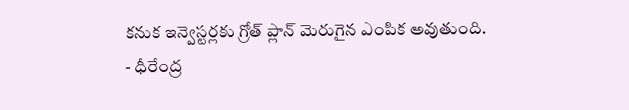కనుక ఇన్వెస్టర్లకు గ్రోత్‌ ప్లాన్‌ మెరుగైన ఎంపిక అవుతుంది.
- ధీరేంద్ర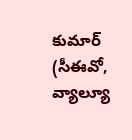కుమార్‌ (సీఈవో, వ్యాల్యూ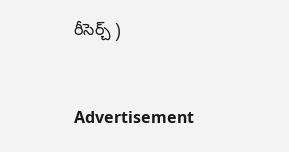రీసెర్చ్‌ )


Advertisement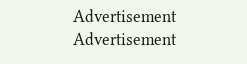Advertisement
Advertisement